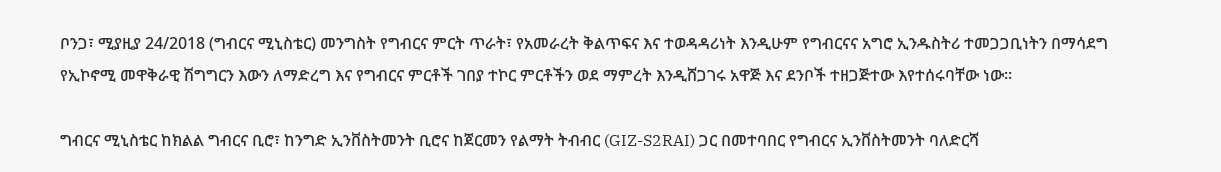ቦንጋ፣ ሚያዚያ 24/2018 (ግብርና ሚኒስቴር) መንግስት የግብርና ምርት ጥራት፣ የአመራረት ቅልጥፍና እና ተወዳዳሪነት እንዲሁም የግብርናና አግሮ ኢንዱስትሪ ተመጋጋቢነትን በማሳደግ የኢኮኖሚ መዋቅራዊ ሽግግርን እውን ለማድረግ እና የግብርና ምርቶች ገበያ ተኮር ምርቶችን ወደ ማምረት እንዲሸጋገሩ አዋጅ እና ደንቦች ተዘጋጅተው እየተሰሩባቸው ነው፡፡

ግብርና ሚኒስቴር ከክልል ግብርና ቢሮ፣ ከንግድ ኢንቨስትመንት ቢሮና ከጀርመን የልማት ትብብር (GIZ-S2RAI) ጋር በመተባበር የግብርና ኢንቨስትመንት ባለድርሻ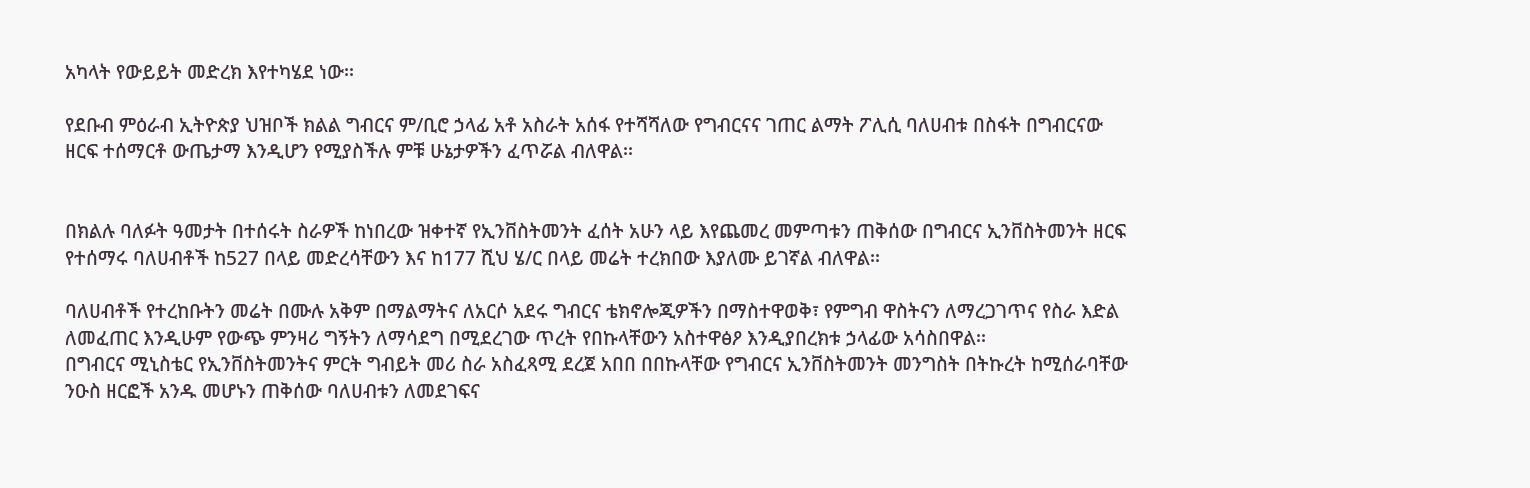አካላት የውይይት መድረክ እየተካሄደ ነው፡፡

የደቡብ ምዕራብ ኢትዮጵያ ህዝቦች ክልል ግብርና ም/ቢሮ ኃላፊ አቶ አስራት አሰፋ የተሻሻለው የግብርናና ገጠር ልማት ፖሊሲ ባለሀብቱ በስፋት በግብርናው ዘርፍ ተሰማርቶ ውጤታማ እንዲሆን የሚያስችሉ ምቹ ሁኔታዎችን ፈጥሯል ብለዋል፡፡


በክልሉ ባለፉት ዓመታት በተሰሩት ስራዎች ከነበረው ዝቀተኛ የኢንቨስትመንት ፈሰት አሁን ላይ እየጨመረ መምጣቱን ጠቅሰው በግብርና ኢንቨስትመንት ዘርፍ የተሰማሩ ባለሀብቶች ከ527 በላይ መድረሳቸውን እና ከ177 ሺህ ሄ/ር በላይ መሬት ተረክበው እያለሙ ይገኛል ብለዋል፡፡

ባለሀብቶች የተረከቡትን መሬት በሙሉ አቅም በማልማትና ለአርሶ አደሩ ግብርና ቴክኖሎጂዎችን በማስተዋወቅ፣ የምግብ ዋስትናን ለማረጋገጥና የስራ እድል ለመፈጠር እንዲሁም የውጭ ምንዛሪ ግኝትን ለማሳደግ በሚደረገው ጥረት የበኩላቸውን አስተዋፅዖ እንዲያበረክቱ ኃላፊው አሳስበዋል፡፡
በግብርና ሚኒስቴር የኢንቨስትመንትና ምርት ግብይት መሪ ስራ አስፈጻሚ ደረጀ አበበ በበኩላቸው የግብርና ኢንቨስትመንት መንግስት በትኩረት ከሚሰራባቸው ንዑስ ዘርፎች አንዱ መሆኑን ጠቅሰው ባለሀብቱን ለመደገፍና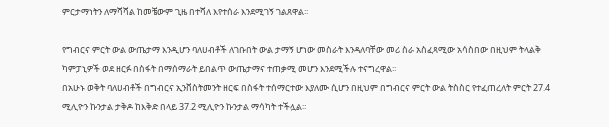ምርታማነትን ለማሻሻል ከመቼውም ጊዜ በተሻለ እየተሰራ እንደሚገኝ ገልጸዋል፡፡

የግብርና ምርት ውል ውጤታማ እንዲሆን ባለሀብቶች ለገቡበት ውል ታማኝ ሆነው መስራት እንዳለባቸው መሪ ስራ አስፈጻሚው አሳስበው በዚህም ትላልቅ ካምፓኒዎች ወደ ዘርፉ በስፋት በማሰማራት ይበልጥ ውጤታማና ተጠቃሚ መሆን እንደሚችሉ ተናግረዋል፡፡
በአሁኑ ወቅት ባለሀብቶች በግብርና ኢንቨስትመንት ዘርፍ በስፋት ተሰማርተው እያለሙ ሲሆን በዚህም በግብርና ምርት ውል ትስስር የተፈጠረለት ምርት 27.4 ሚሊዮን ኩንታል ታቅዶ ከእቅድ በላይ 37.2 ሚሊዮን ኩንታል ማሳካት ተችሏል፡፡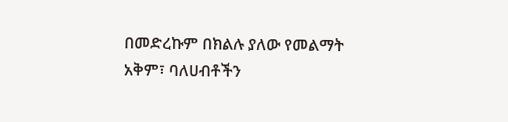በመድረኩም በክልሉ ያለው የመልማት አቅም፣ ባለሀብቶችን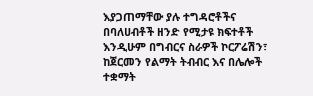እያጋጠማቸው ያሉ ተግዳሮቶችና በባለሀብቶች ዘንድ የሚታዩ ክፍተቶች እንዲሁም በግብርና ስራዎች ኮርፖሬሽን፣ ከጀርመን የልማት ትብብር እና በሌሎች ተቋማት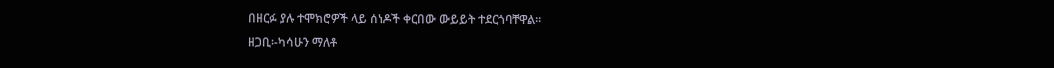በዘርፉ ያሉ ተሞክሮዎች ላይ ሰነዶች ቀርበው ውይይት ተደርጎባቸዋል፡፡
ዘጋቢ፡-ካሳሁን ማለቶ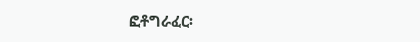ፎቶግራፈር፡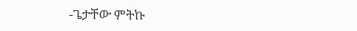-ጌታቸው ምትኩ